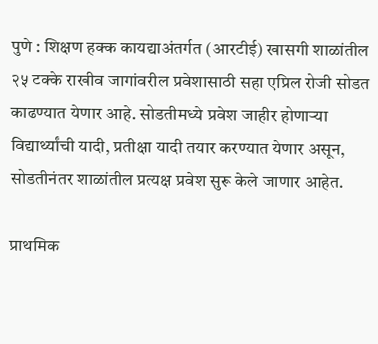पुणे : शिक्षण हक्क कायद्याअंतर्गत (आरटीई) खासगी शाळांतील २५ टक्के राखीव जागांवरील प्रवेशासाठी सहा एप्रिल रोजी सोडत काढण्यात येणार आहे. सोडतीमध्ये प्रवेश जाहीर होणाऱ्या विद्यार्थ्यांची यादी, प्रतीक्षा यादी तयार करण्यात येणार असून, सोडतीनंतर शाळांतील प्रत्यक्ष प्रवेश सुरू केले जाणार आहेत.

प्राथमिक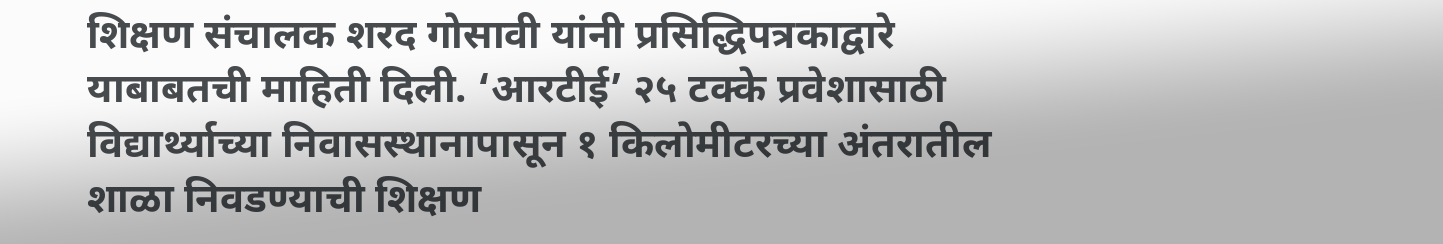शिक्षण संचालक शरद गोसावी यांनी प्रसिद्धिपत्रकाद्वारे याबाबतची माहिती दिली. ‘आरटीई’ २५ टक्के प्रवेशासाठी विद्यार्थ्याच्या निवासस्थानापासून १ किलोमीटरच्या अंतरातील शाळा निवडण्याची शिक्षण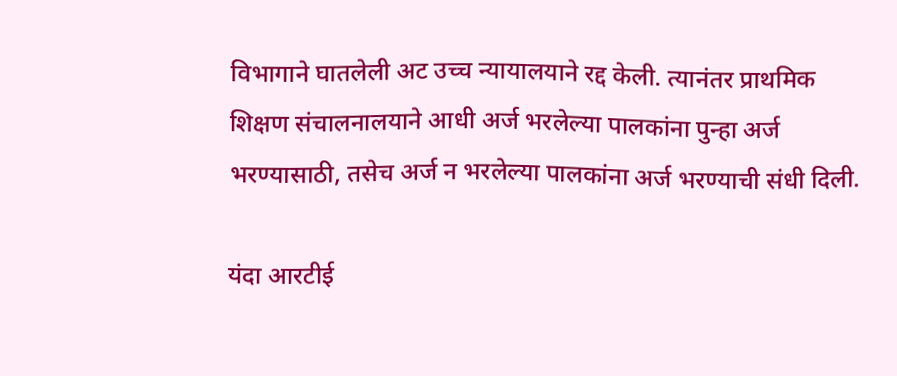विभागाने घातलेली अट उच्च न्यायालयाने रद्द केली. त्यानंतर प्राथमिक शिक्षण संचालनालयाने आधी अर्ज भरलेल्या पालकांना पुन्हा अर्ज भरण्यासाठी, तसेच अर्ज न भरलेल्या पालकांना अर्ज भरण्याची संधी दिली.

यंदा आरटीई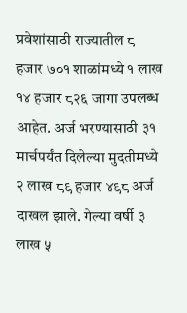प्रवेशांसाठी राज्यातील ८ हजार ७०१ शाळांमध्ये १ लाख १४ हजार ८२६ जागा उपलब्ध आहेत. अर्ज भरण्यासाठी ३१ मार्चपर्यंत दिलेल्या मुदतीमध्ये २ लाख ८९ हजार ४९८ अर्ज दाखल झाले. गेल्या वर्षी ३ लाख ५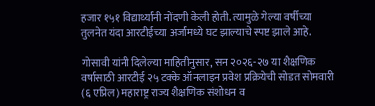हजार १५१ विद्यार्थ्यांनी नोंदणी केली होती. त्यामुळे गेल्या वर्षीच्या तुलनेत यंदा आरटीईच्या अर्जांमध्ये घट झाल्याचे स्पष्ट झाले आहे.

गोसावी यांनी दिलेल्या माहितीनुसार, सन २०२६-२७ या शैक्षणिक वर्षासाठी आरटीई २५ टक्के ऑनलाइन प्रवेश प्रक्रियेची सोडत सोमवारी (६ एप्रिल) महाराष्ट्र राज्य शैक्षणिक संशोधन व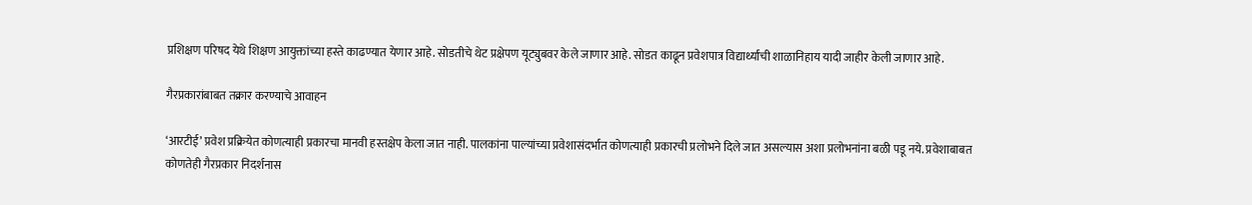प्रशिक्षण परिषद येथे शिक्षण आयुक्तांच्या हस्ते काढण्यात येणार आहे. सोडतीचे थेट प्रक्षेपण यूट्युबवर केले जाणार आहे. सोडत काढून प्रवेशपात्र विद्यार्थ्यांची शाळानिहाय यादी जाहीर केली जाणार आहे.

गैरप्रकारांबाबत तक्रार करण्याचे आवाहन

‘आरटीई’ प्रवेश प्रक्रियेत कोणत्याही प्रकारचा मानवी हस्तक्षेप केला जात नाही. पालकांना पाल्यांच्या प्रवेशासंदर्भात कोणत्याही प्रकारची प्रलोभने दिले जात असल्यास अशा प्रलोभनांना बळी पडू नये. प्रवेशाबाबत कोणतेही गैरप्रकार निदर्शनास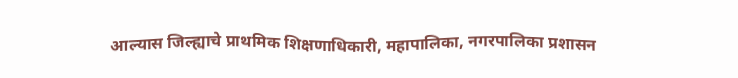आल्यास जिल्ह्याचे प्राथमिक शिक्षणाधिकारी, महापालिका, नगरपालिका प्रशासन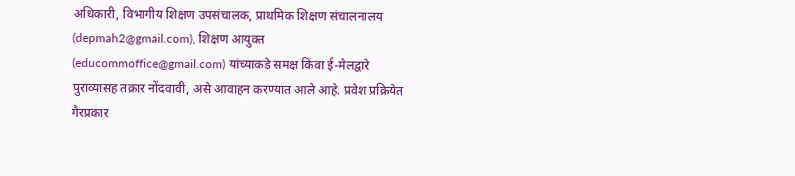अधिकारी, विभागीय शिक्षण उपसंचालक, प्राथमिक शिक्षण संचालनालय (depmah2@gmail.com), शिक्षण आयुक्त (educommoffice@gmail.com) यांच्याकडे समक्ष किंवा ई-मेलद्वारे पुराव्यासह तक्रार नोंदवावी, असे आवाहन करण्यात आले आहे. प्रवेश प्रक्रियेत गैरप्रकार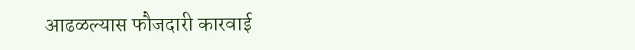आढळल्यास फौजदारी कारवाई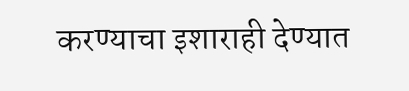करण्याचा इशाराही देण्यात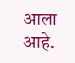आला आहे.